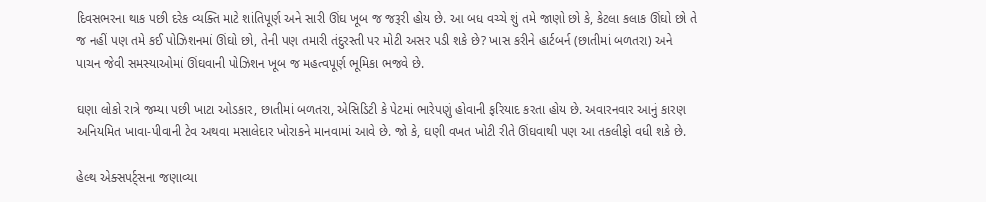દિવસભરના થાક પછી દરેક વ્યક્તિ માટે શાંતિપૂર્ણ અને સારી ઊંઘ ખૂબ જ જરૂરી હોય છે. આ બધ વચ્ચે શું તમે જાણો છો કે, કેટલા કલાક ઊંઘો છો તે જ નહીં પણ તમે કઈ પોઝિશનમાં ઊંઘો છો, તેની પણ તમારી તંદુરસ્તી પર મોટી અસર પડી શકે છે? ખાસ કરીને હાર્ટબર્ન (છાતીમાં બળતરા) અને પાચન જેવી સમસ્યાઓમાં ઊંઘવાની પોઝિશન ખૂબ જ મહત્વપૂર્ણ ભૂમિકા ભજવે છે.

ઘણા લોકો રાત્રે જમ્યા પછી ખાટા ઓડકાર, છાતીમાં બળતરા, એસિડિટી કે પેટમાં ભારેપણું હોવાની ફરિયાદ કરતા હોય છે. અવારનવાર આનું કારણ અનિયમિત ખાવા-પીવાની ટેવ અથવા મસાલેદાર ખોરાકને માનવામાં આવે છે. જો કે, ઘણી વખત ખોટી રીતે ઊંઘવાથી પણ આ તકલીફો વધી શકે છે.

હેલ્થ એક્સપર્ટ્સના જણાવ્યા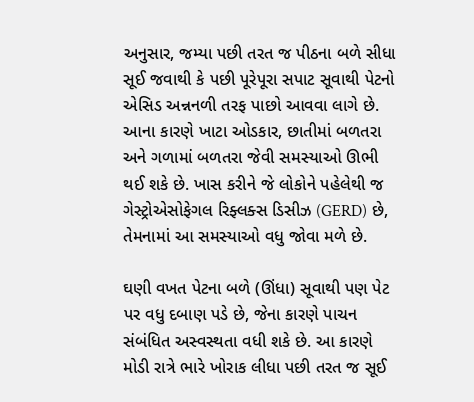અનુસાર, જમ્યા પછી તરત જ પીઠના બળે સીધા સૂઈ જવાથી કે પછી પૂરેપૂરા સપાટ સૂવાથી પેટનો એસિડ અન્નનળી તરફ પાછો આવવા લાગે છે. આના કારણે ખાટા ઓડકાર, છાતીમાં બળતરા અને ગળામાં બળતરા જેવી સમસ્યાઓ ઊભી થઈ શકે છે. ખાસ કરીને જે લોકોને પહેલેથી જ ગેસ્ટ્રોએસોફેગલ રિફ્લક્સ ડિસીઝ (GERD) છે, તેમનામાં આ સમસ્યાઓ વધુ જોવા મળે છે.

ઘણી વખત પેટના બળે (ઊંધા) સૂવાથી પણ પેટ પર વધુ દબાણ પડે છે, જેના કારણે પાચન સંબંધિત અસ્વસ્થતા વધી શકે છે. આ કારણે મોડી રાત્રે ભારે ખોરાક લીધા પછી તરત જ સૂઈ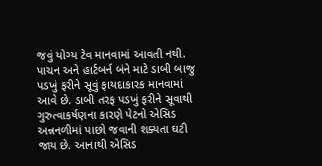જવું યોગ્ય ટેવ માનવામાં આવતી નથી. પાચન અને હાર્ટબર્ન બંને માટે ડાબી બાજુ પડખું ફરીને સૂવું ફાયદાકારક માનવામાં આવે છે. ડાબી તરફ પડખું ફરીને સૂવાથી ગુરુત્વાકર્ષણના કારણે પેટનો એસિડ અન્નનળીમાં પાછો જવાની શક્યતા ઘટી જાય છે. આનાથી એસિડ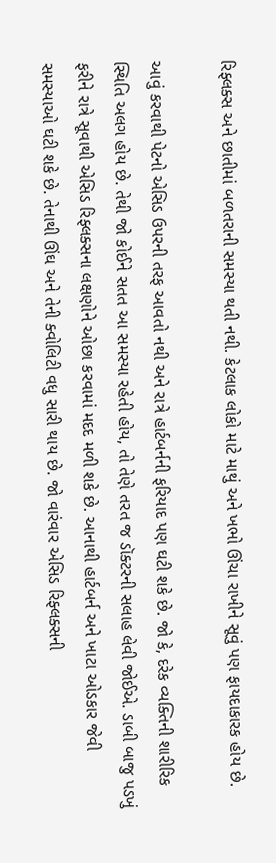રિફ્લક્સ અને છાતીમાં બળતરાની સમસ્યા થતી નથી. કેટલાક લોકો માટે માથું અને ખભો ઊંચા રાખીને સૂવું પણ ફાયદાકારક હોય છે.

આવું કરવાથી પેટનો એસિડ ઉપરની તરફ આવતો નથી અને રાત્રે હાર્ટબર્નની ફરિયાદ પણ ઘટી શકે છે. જો કે, દરેક વ્યક્તિની શારીરિક સ્થિતિ અલગ હોય છે. તેથી જો કોઈને સતત આ સમસ્યા રહેતી હોય, તો તેણે તરત જ ડૉક્ટરની સલાહ લેવી જોઈએ. ડાબી બાજુ પડખું ફરીને રાત્રે સૂવાથી એસિડ રિફ્લક્સના લક્ષણોને ઓછા કરવામાં મદદ મળી શકે છે. આનાથી હાર્ટબર્ન અને ખાટા ઓડકાર જેવી સમસ્યાઓ ઘટી શકે છે. તેનાથી ઊંઘ અને તેની ક્વોલિટી વધુ સારી થાય છે. જો વારંવાર એસિડ રિફ્લક્સની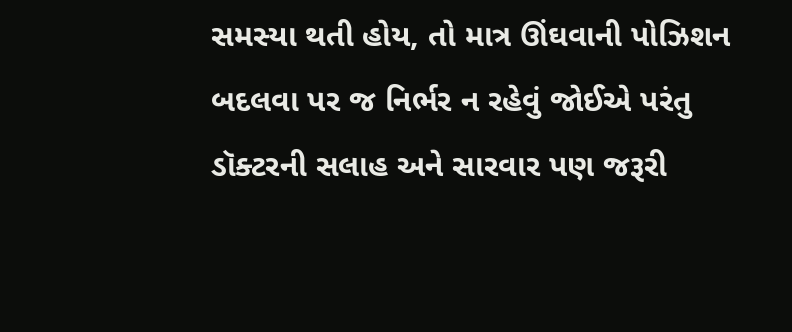સમસ્યા થતી હોય, તો માત્ર ઊંઘવાની પોઝિશન બદલવા પર જ નિર્ભર ન રહેવું જોઈએ પરંતુ ડૉક્ટરની સલાહ અને સારવાર પણ જરૂરી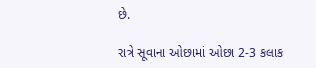છે.

રાત્રે સૂવાના ઓછામાં ઓછા 2-3 કલાક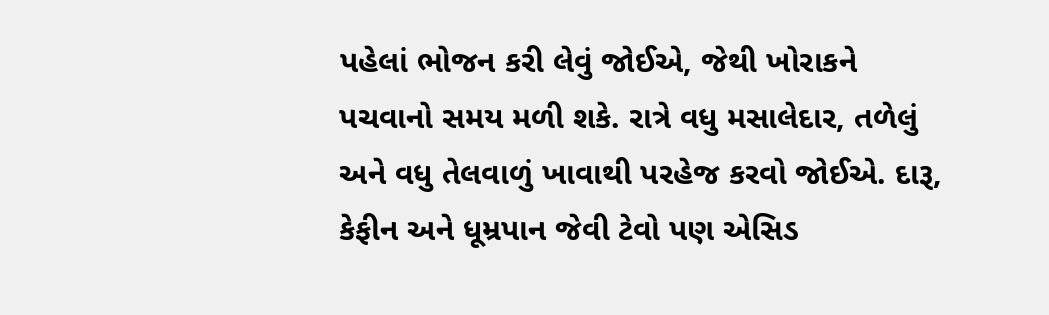પહેલાં ભોજન કરી લેવું જોઈએ, જેથી ખોરાકને પચવાનો સમય મળી શકે. રાત્રે વધુ મસાલેદાર, તળેલું અને વધુ તેલવાળું ખાવાથી પરહેજ કરવો જોઈએ. દારૂ, કેફીન અને ધૂમ્રપાન જેવી ટેવો પણ એસિડ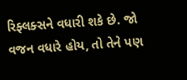રિફ્લક્સને વધારી શકે છે. જો વજન વધારે હોય, તો તેને પણ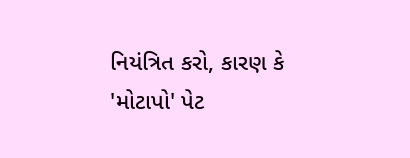નિયંત્રિત કરો, કારણ કે 'મોટાપો' પેટ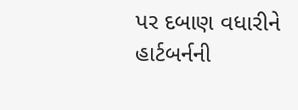પર દબાણ વધારીને હાર્ટબર્નની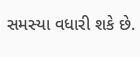સમસ્યા વધારી શકે છે.